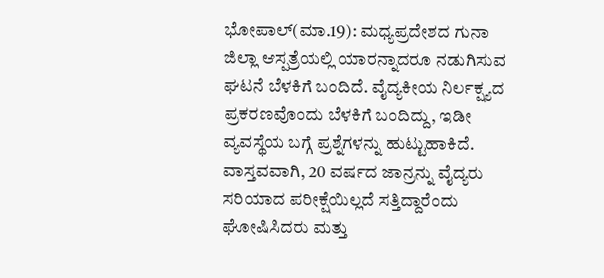ಭೋಪಾಲ್(ಮಾ.19): ಮಧ್ಯಪ್ರದೇಶದ ಗುನಾ ಜಿಲ್ಲಾ ಆಸ್ಪತ್ರೆಯಲ್ಲಿ ಯಾರನ್ನಾದರೂ ನಡುಗಿಸುವ ಘಟನೆ ಬೆಳಕಿಗೆ ಬಂದಿದೆ. ವೈದ್ಯಕೀಯ ನಿರ್ಲಕ್ಷ್ಯದ ಪ್ರಕರಣವೊಂದು ಬೆಳಕಿಗೆ ಬಂದಿದ್ದು, ಇಡೀ ವ್ಯವಸ್ಥೆಯ ಬಗ್ಗೆ ಪ್ರಶ್ನೆಗಳನ್ನು ಹುಟ್ಟುಹಾಕಿದೆ. ವಾಸ್ತವವಾಗಿ, 20 ವರ್ಷದ ಜಾನ್ರನ್ನು ವೈದ್ಯರು ಸರಿಯಾದ ಪರೀಕ್ಷೆಯಿಲ್ಲದೆ ಸತ್ತಿದ್ದಾರೆಂದು ಘೋಷಿಸಿದರು ಮತ್ತು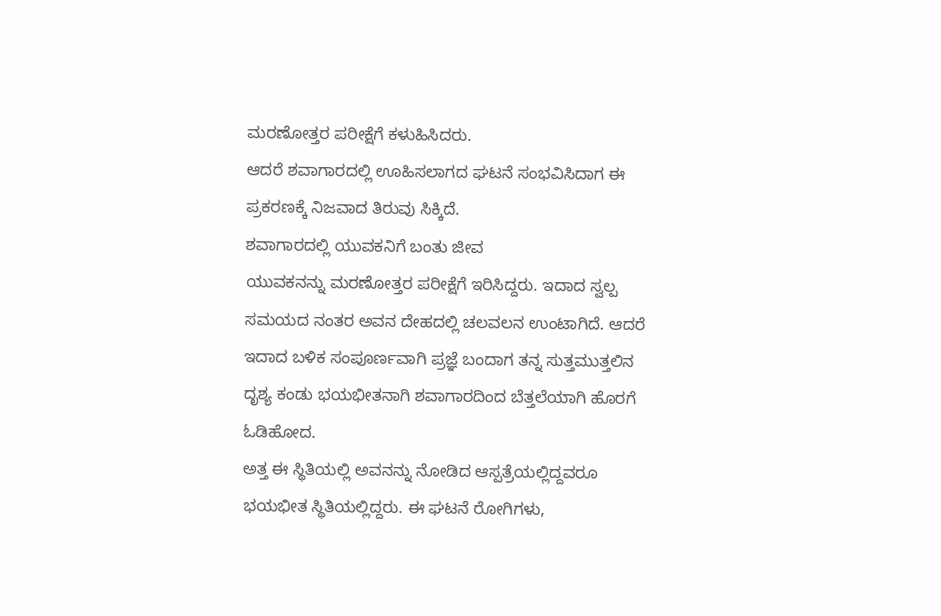ಮರಣೋತ್ತರ ಪರೀಕ್ಷೆಗೆ ಕಳುಹಿಸಿದರು.
ಆದರೆ ಶವಾಗಾರದಲ್ಲಿ ಊಹಿಸಲಾಗದ ಘಟನೆ ಸಂಭವಿಸಿದಾಗ ಈ ಪ್ರಕರಣಕ್ಕೆ ನಿಜವಾದ ತಿರುವು ಸಿಕ್ಕಿದೆ.
ಶವಾಗಾರದಲ್ಲಿ ಯುವಕನಿಗೆ ಬಂತು ಜೀವ
ಯುವಕನನ್ನು ಮರಣೋತ್ತರ ಪರೀಕ್ಷೆಗೆ ಇರಿಸಿದ್ದರು. ಇದಾದ ಸ್ವಲ್ಪ ಸಮಯದ ನಂತರ ಅವನ ದೇಹದಲ್ಲಿ ಚಲವಲನ ಉಂಟಾಗಿದೆ. ಆದರೆ ಇದಾದ ಬಳಿಕ ಸಂಪೂರ್ಣವಾಗಿ ಪ್ರಜ್ಞೆ ಬಂದಾಗ ತನ್ನ ಸುತ್ತಮುತ್ತಲಿನ ದೃಶ್ಯ ಕಂಡು ಭಯಭೀತನಾಗಿ ಶವಾಗಾರದಿಂದ ಬೆತ್ತಲೆಯಾಗಿ ಹೊರಗೆ ಓಡಿಹೋದ.
ಅತ್ತ ಈ ಸ್ಥಿತಿಯಲ್ಲಿ ಅವನನ್ನು ನೋಡಿದ ಆಸ್ಪತ್ರೆಯಲ್ಲಿದ್ದವರೂ ಭಯಭೀತ ಸ್ಥಿತಿಯಲ್ಲಿದ್ದರು. ಈ ಘಟನೆ ರೋಗಿಗಳು,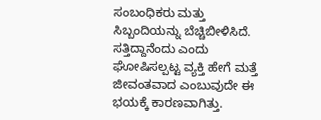ಸಂಬಂಧಿಕರು ಮತ್ತು ಸಿಬ್ಬಂದಿಯನ್ನು ಬೆಚ್ಚಿಬೀಳಿಸಿದೆ. ಸತ್ತಿದ್ದಾನೆಂದು ಎಂದು ಘೋಷಿಸಲ್ಪಟ್ಟ ವ್ಯಕ್ತಿ ಹೇಗೆ ಮತ್ತೆ ಜೀವಂತವಾದ ಎಂಬುವುದೇ ಈ ಭಯಕ್ಕೆ ಕಾರಣವಾಗಿತ್ತು.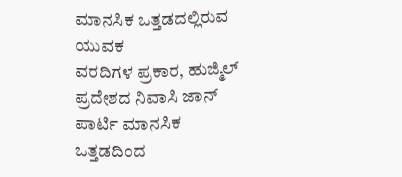ಮಾನಸಿಕ ಒತ್ತಡದಲ್ಲಿರುವ ಯುವಕ
ವರದಿಗಳ ಪ್ರಕಾರ, ಹುಜ್ಮಿಲ್ ಪ್ರದೇಶದ ನಿವಾಸಿ ಜಾನ್ ಪಾರ್ಟಿ ಮಾನಸಿಕ ಒತ್ತಡದಿಂದ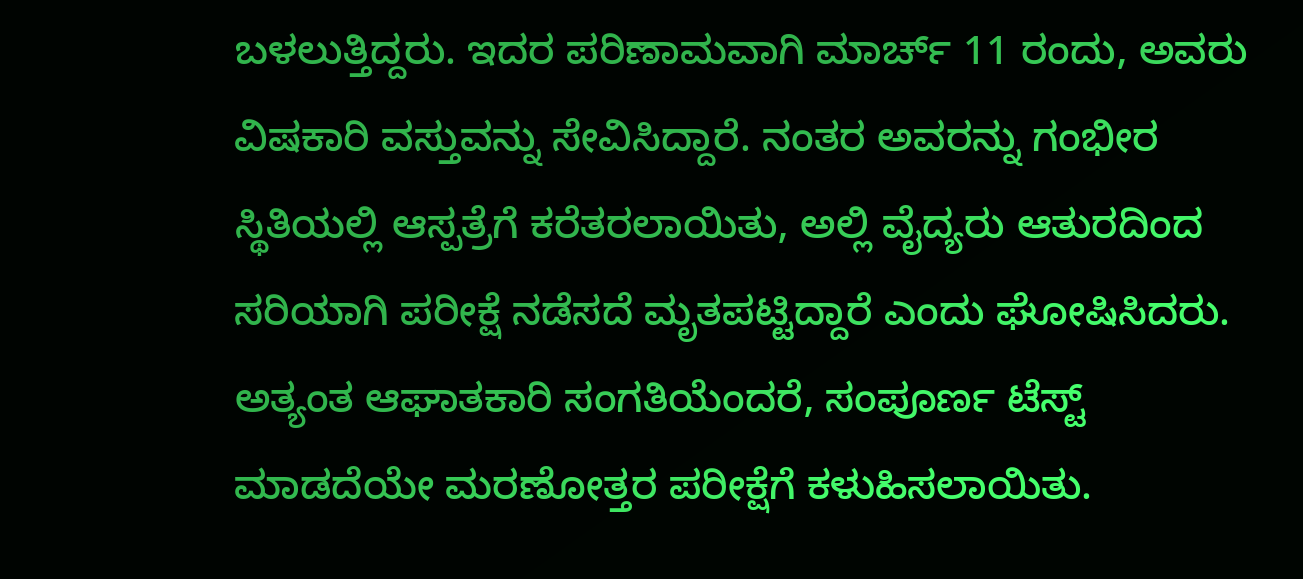ಬಳಲುತ್ತಿದ್ದರು. ಇದರ ಪರಿಣಾಮವಾಗಿ ಮಾರ್ಚ್ 11 ರಂದು, ಅವರು ವಿಷಕಾರಿ ವಸ್ತುವನ್ನು ಸೇವಿಸಿದ್ದಾರೆ. ನಂತರ ಅವರನ್ನು ಗಂಭೀರ ಸ್ಥಿತಿಯಲ್ಲಿ ಆಸ್ಪತ್ರೆಗೆ ಕರೆತರಲಾಯಿತು, ಅಲ್ಲಿ ವೈದ್ಯರು ಆತುರದಿಂದ ಸರಿಯಾಗಿ ಪರೀಕ್ಷೆ ನಡೆಸದೆ ಮೃತಪಟ್ಟಿದ್ದಾರೆ ಎಂದು ಘೋಷಿಸಿದರು. ಅತ್ಯಂತ ಆಘಾತಕಾರಿ ಸಂಗತಿಯೆಂದರೆ, ಸಂಪೂರ್ಣ ಟೆಸ್ಟ್ ಮಾಡದೆಯೇ ಮರಣೋತ್ತರ ಪರೀಕ್ಷೆಗೆ ಕಳುಹಿಸಲಾಯಿತು.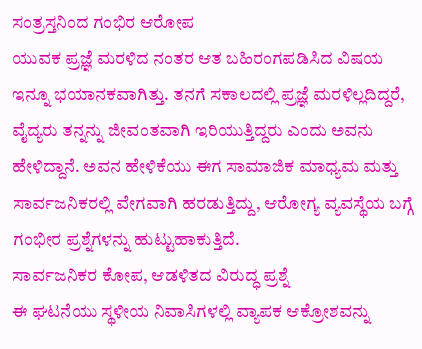ಸಂತ್ರಸ್ತನಿಂದ ಗಂಭಿರ ಆರೋಪ
ಯುವಕ ಪ್ರಜ್ಞೆ ಮರಳಿದ ನಂತರ ಆತ ಬಹಿರಂಗಪಡಿಸಿದ ವಿಷಯ ಇನ್ನೂ ಭಯಾನಕವಾಗಿತ್ತು. ತನಗೆ ಸಕಾಲದಲ್ಲಿ ಪ್ರಜ್ಞೆ ಮರಳಿಲ್ಲದಿದ್ದರೆ, ವೈದ್ಯರು ತನ್ನನ್ನು ಜೀವಂತವಾಗಿ ಇರಿಯುತ್ತಿದ್ದರು ಎಂದು ಅವನು ಹೇಳಿದ್ದಾನೆ. ಅವನ ಹೇಳಿಕೆಯು ಈಗ ಸಾಮಾಜಿಕ ಮಾಧ್ಯಮ ಮತ್ತು ಸಾರ್ವಜನಿಕರಲ್ಲಿ ವೇಗವಾಗಿ ಹರಡುತ್ತಿದ್ದು, ಆರೋಗ್ಯ ವ್ಯವಸ್ಥೆಯ ಬಗ್ಗೆ ಗಂಭೀರ ಪ್ರಶ್ನೆಗಳನ್ನು ಹುಟ್ಟುಹಾಕುತ್ತಿದೆ.
ಸಾರ್ವಜನಿಕರ ಕೋಪ, ಆಡಳಿತದ ವಿರುದ್ಧ ಪ್ರಶ್ನೆ
ಈ ಘಟನೆಯು ಸ್ಥಳೀಯ ನಿವಾಸಿಗಳಲ್ಲಿ ವ್ಯಾಪಕ ಆಕ್ರೋಶವನ್ನು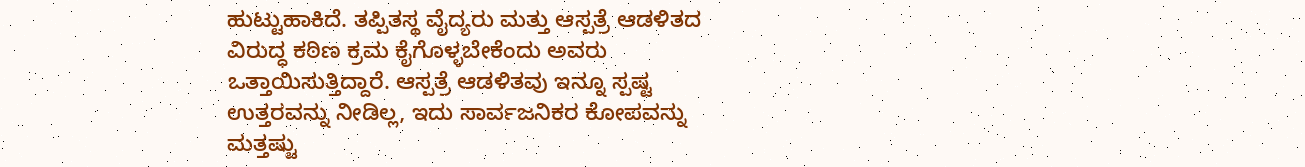ಹುಟ್ಟುಹಾಕಿದೆ. ತಪ್ಪಿತಸ್ಥ ವೈದ್ಯರು ಮತ್ತು ಆಸ್ಪತ್ರೆ ಆಡಳಿತದ ವಿರುದ್ಧ ಕಠಿಣ ಕ್ರಮ ಕೈಗೊಳ್ಳಬೇಕೆಂದು ಅವರು ಒತ್ತಾಯಿಸುತ್ತಿದ್ದಾರೆ. ಆಸ್ಪತ್ರೆ ಆಡಳಿತವು ಇನ್ನೂ ಸ್ಪಷ್ಟ ಉತ್ತರವನ್ನು ನೀಡಿಲ್ಲ, ಇದು ಸಾರ್ವಜನಿಕರ ಕೋಪವನ್ನು ಮತ್ತಷ್ಟು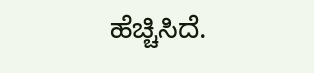ಹೆಚ್ಚಿಸಿದೆ.